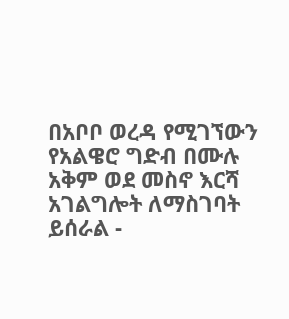በአቦቦ ወረዳ የሚገኘውን የአልዌሮ ግድብ በሙሉ አቅም ወደ መስኖ እርሻ አገልግሎት ለማስገባት ይሰራል -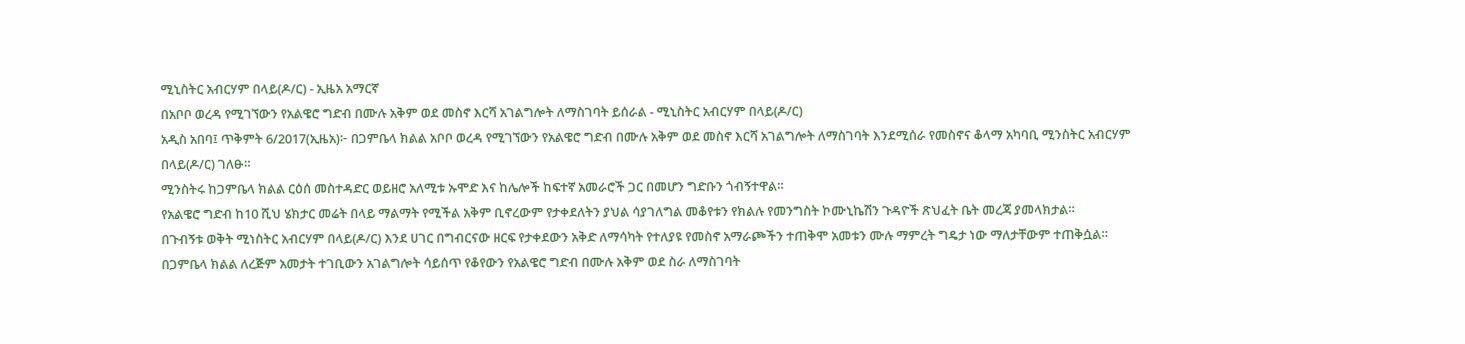ሚኒስትር አብርሃም በላይ(ዶ/ር) - ኢዜአ አማርኛ
በአቦቦ ወረዳ የሚገኘውን የአልዌሮ ግድብ በሙሉ አቅም ወደ መስኖ እርሻ አገልግሎት ለማስገባት ይሰራል - ሚኒስትር አብርሃም በላይ(ዶ/ር)
አዲስ አበባ፤ ጥቅምት 6/2017(ኢዜአ)፦ በጋምቤላ ክልል አቦቦ ወረዳ የሚገኘውን የአልዌሮ ግድብ በሙሉ አቅም ወደ መስኖ እርሻ አገልግሎት ለማስገባት እንደሚሰራ የመስኖና ቆላማ አካባቢ ሚንስትር አብርሃም በላይ(ዶ/ር) ገለፁ።
ሚንስትሩ ከጋምቤላ ክልል ርዕሰ መስተዳድር ወይዘሮ አለሚቱ ኡሞድ እና ከሌሎች ከፍተኛ አመራሮች ጋር በመሆን ግድቡን ጎብኝተዋል።
የአልዌሮ ግድብ ከ10 ሺህ ሄክታር መሬት በላይ ማልማት የሚችል አቅም ቢኖረውም የታቀደለትን ያህል ሳያገለግል መቆየቱን የክልሉ የመንግስት ኮሙኒኬሽን ጉዳዮች ጽህፈት ቤት መረጃ ያመላክታል።
በጉብኝቱ ወቅት ሚነስትር አብርሃም በላይ(ዶ/ር) እንደ ሀገር በግብርናው ዘርፍ የታቀደውን አቅድ ለማሳካት የተለያዩ የመስኖ አማራጮችን ተጠቅሞ አመቱን ሙሉ ማምረት ግዴታ ነው ማለታቸውም ተጠቅሷል።
በጋምቤላ ክልል ለረጅም አመታት ተገቢውን አገልግሎት ሳይሰጥ የቆየውን የአልዌሮ ግድብ በሙሉ አቅም ወደ ስራ ለማስገባት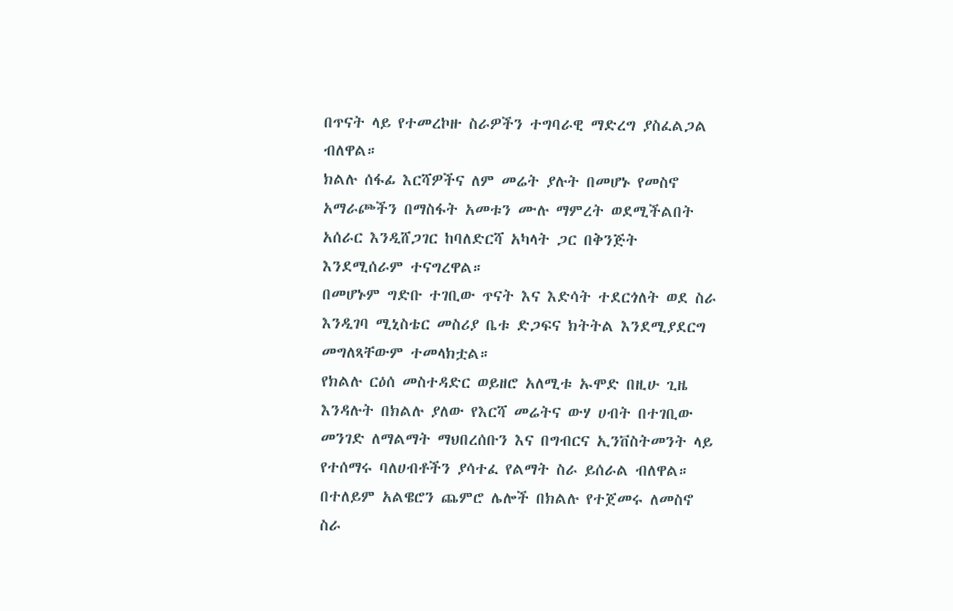በጥናት ላይ የተመረኮዙ ስራዎችን ተግባራዊ ማድረግ ያስፈልጋል ብለዋል።
ክልሉ ሰፋፊ እርሻዎችና ለም መሬት ያሉት በመሆኑ የመስኖ አማራጮችን በማስፋት አመቱን ሙሉ ማምረት ወደሚችልበት አሰራር እንዲሸጋገር ከባለድርሻ አካላት ጋር በቅንጅት እንደሚሰራም ተናግረዋል።
በመሆኑም ግድቡ ተገቢው ጥናት እና እድሳት ተደርጎለት ወደ ስራ እንዲገባ ሚኒስቴር መስሪያ ቤቱ ድጋፍና ክትትል እንደሚያደርግ መግለጻቸውም ተመላክቷል።
የክልሉ ርዕሰ መስተዳድር ወይዘሮ አለሚቱ ኡሞድ በዚሁ ጊዜ እንዳሉት በክልሉ ያለው የእርሻ መሬትና ውሃ ሀብት በተገቢው መንገድ ለማልማት ማህበረሰቡን እና በግብርና ኢንቨስትመንት ላይ የተሰማሩ ባለሀብቶችን ያሳተፈ የልማት ስራ ይሰራል ብለዋል።
በተለይም አልዌሮን ጨምሮ ሌሎች በክልሉ የተጀመሩ ለመስኖ ስራ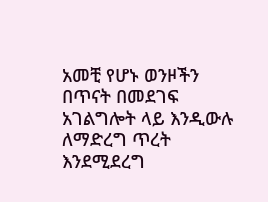አመቺ የሆኑ ወንዞችን በጥናት በመደገፍ አገልግሎት ላይ እንዲውሉ ለማድረግ ጥረት እንደሚደረግ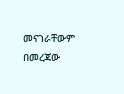መናገራቸውም በመረጃው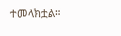ተመላክቷል።